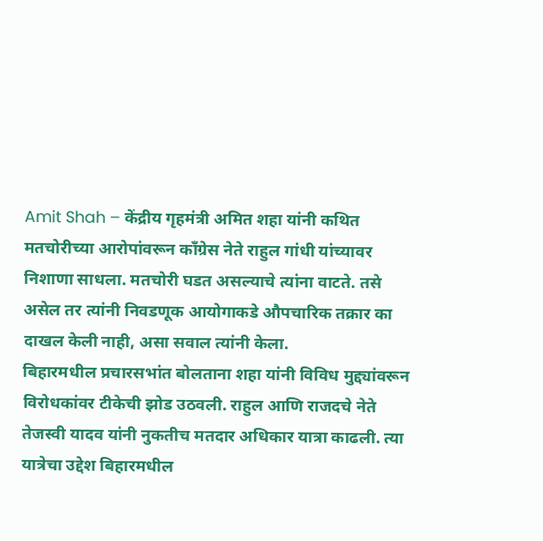Amit Shah – केंद्रीय गृहमंत्री अमित शहा यांनी कथित मतचोरीच्या आरोपांवरून कॉंग्रेस नेते राहुल गांधी यांच्यावर निशाणा साधला. मतचोरी घडत असल्याचे त्यांना वाटते. तसे असेल तर त्यांनी निवडणूक आयोगाकडे औपचारिक तक्रार का दाखल केली नाही, असा सवाल त्यांनी केला.
बिहारमधील प्रचारसभांत बोलताना शहा यांनी विविध मुद्द्यांवरून विरोधकांवर टीकेची झोड उठवली. राहुल आणि राजदचे नेते तेजस्वी यादव यांनी नुकतीच मतदार अधिकार यात्रा काढली. त्या यात्रेचा उद्देश बिहारमधील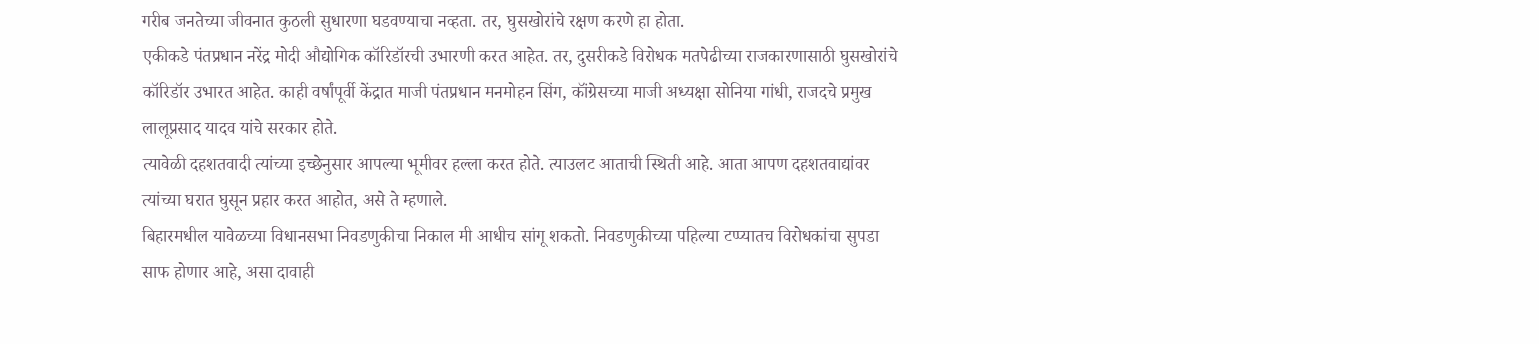गरीब जनतेच्या जीवनात कुठली सुधारणा घडवण्याचा नव्हता. तर, घुसखोरांचे रक्षण करणे हा होता.
एकीकडे पंतप्रधान नरेंद्र मोदी औद्योगिक कॉरिडॉरची उभारणी करत आहेत. तर, दुसरीकडे विरोधक मतपेढीच्या राजकारणासाठी घुसखोरांचे कॉरिडॉर उभारत आहेत. काही वर्षांपूर्वी केंद्रात माजी पंतप्रधान मनमोहन सिंग, कॉंग्रेसच्या माजी अध्यक्षा सोनिया गांधी, राजदचे प्रमुख लालूप्रसाद यादव यांचे सरकार होते.
त्यावेळी दहशतवादी त्यांच्या इच्छेनुसार आपल्या भूमीवर हल्ला करत होते. त्याउलट आताची स्थिती आहे. आता आपण दहशतवाद्यांवर त्यांच्या घरात घुसून प्रहार करत आहोत, असे ते म्हणाले.
बिहारमधील यावेळच्या विधानसभा निवडणुकीचा निकाल मी आधीच सांगू शकतो. निवडणुकीच्या पहिल्या टप्प्यातच विरोधकांचा सुपडा साफ होणार आहे, असा दावाही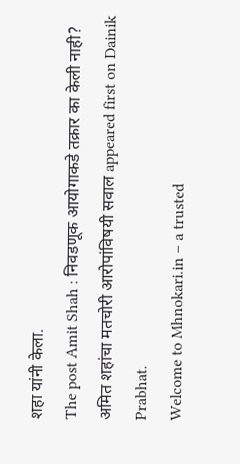शहा यांनी केला.
The post Amit Shah : निवडणूक आयोगाकडे तक्रार का केली नाही? अमित शहांचा मतचोरी आरोपांविषयी सवाल appeared first on Dainik Prabhat.
Welcome to Mhnokari.in – a trusted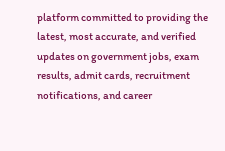platform committed to providing the latest, most accurate, and verified updates on government jobs, exam results, admit cards, recruitment notifications, and career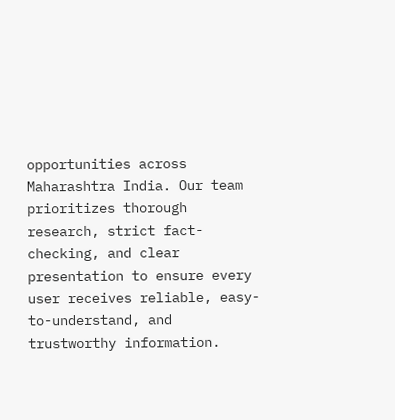opportunities across Maharashtra India. Our team prioritizes thorough research, strict fact-checking, and clear presentation to ensure every user receives reliable, easy-to-understand, and trustworthy information.